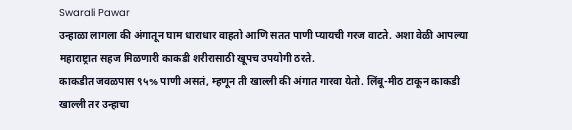Swarali Pawar
उन्हाळा लागला की अंगातून घाम धाराधार वाहतो आणि सतत पाणी प्यायची गरज वाटते. अशा वेळी आपल्या महाराष्ट्रात सहज मिळणारी काकडी शरीरासाठी खूपच उपयोगी ठरते.
काकडीत जवळपास ९५% पाणी असतं, म्हणून ती खाल्ली की अंगात गारवा येतो. लिंबू-मीठ टाकून काकडी खाल्ली तर उन्हाचा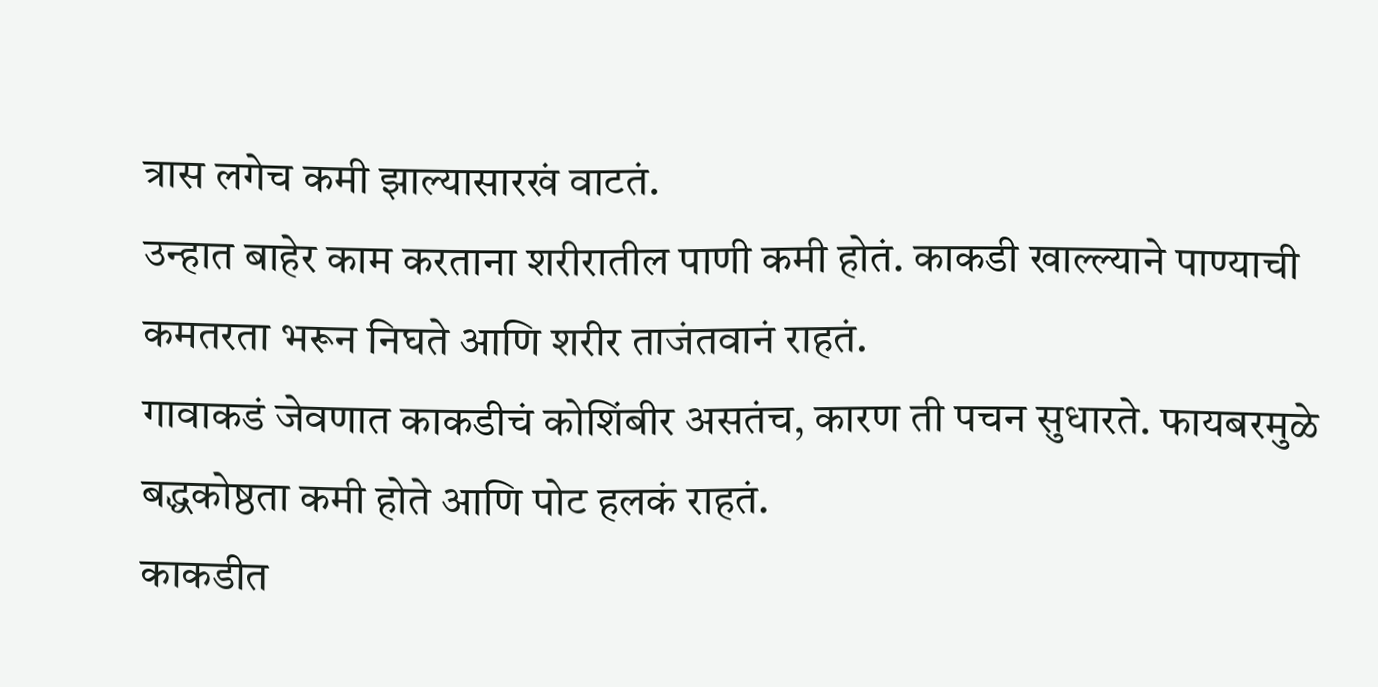त्रास लगेच कमी झाल्यासारखं वाटतं.
उन्हात बाहेर काम करताना शरीरातील पाणी कमी होतं. काकडी खाल्ल्याने पाण्याची कमतरता भरून निघते आणि शरीर ताजंतवानं राहतं.
गावाकडं जेवणात काकडीचं कोशिंबीर असतंच, कारण ती पचन सुधारते. फायबरमुळे बद्धकोष्ठता कमी होते आणि पोट हलकं राहतं.
काकडीत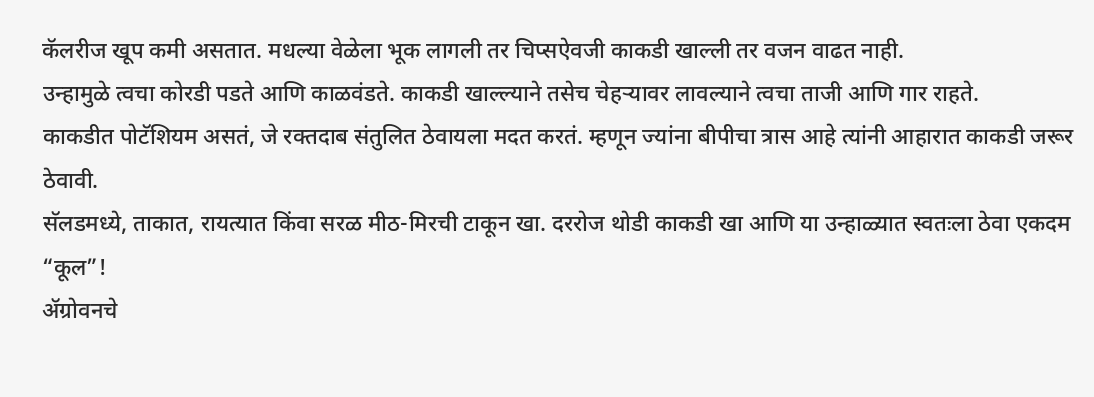कॅलरीज खूप कमी असतात. मधल्या वेळेला भूक लागली तर चिप्सऐवजी काकडी खाल्ली तर वजन वाढत नाही.
उन्हामुळे त्वचा कोरडी पडते आणि काळवंडते. काकडी खाल्ल्याने तसेच चेहऱ्यावर लावल्याने त्वचा ताजी आणि गार राहते.
काकडीत पोटॅशियम असतं, जे रक्तदाब संतुलित ठेवायला मदत करतं. म्हणून ज्यांना बीपीचा त्रास आहे त्यांनी आहारात काकडी जरूर ठेवावी.
सॅलडमध्ये, ताकात, रायत्यात किंवा सरळ मीठ-मिरची टाकून खा. दररोज थोडी काकडी खा आणि या उन्हाळ्यात स्वतःला ठेवा एकदम “कूल”!
ॲग्रोवनचे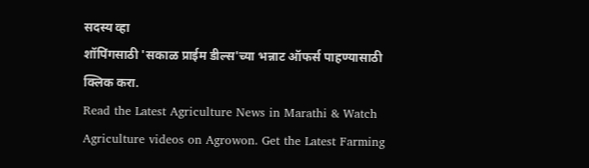सदस्य व्हा
शॉपिंगसाठी 'सकाळ प्राईम डील्स'च्या भन्नाट ऑफर्स पाहण्यासाठी क्लिक करा.
Read the Latest Agriculture News in Marathi & Watch Agriculture videos on Agrowon. Get the Latest Farming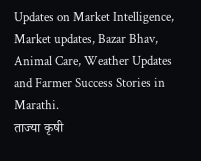Updates on Market Intelligence, Market updates, Bazar Bhav, Animal Care, Weather Updates and Farmer Success Stories in Marathi.
ताज्या कृषी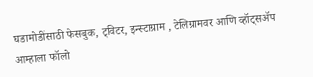घडामोडींसाठी फेसबुक, ट्विटर, इन्स्टाग्राम , टेलिग्रामवर आणि व्हॉट्सॲप आम्हाला फॉलो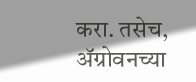करा. तसेच, ॲग्रोवनच्या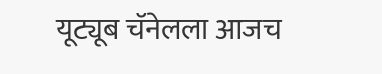यूट्यूब चॅनेलला आजच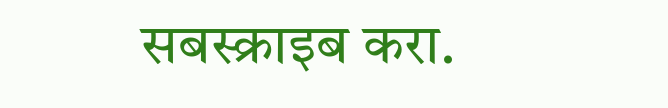सबस्क्राइब करा.